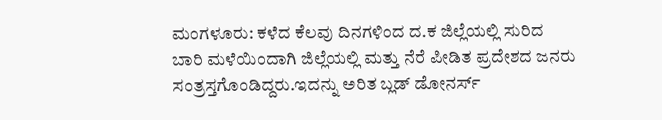ಮಂಗಳೂರು: ಕಳೆದ ಕೆಲವು ದಿನಗಳಿಂದ ದ.ಕ ಜಿಲ್ಲೆಯಲ್ಲಿ ಸುರಿದ ಬಾರಿ ಮಳೆಯಿಂದಾಗಿ ಜಿಲ್ಲೆಯಲ್ಲಿ ಮತ್ತು ನೆರೆ ಪೀಡಿತ ಪ್ರದೇಶದ ಜನರು ಸಂತ್ರಸ್ತಗೊಂಡಿದ್ದರು.ಇದನ್ನು ಅರಿತ ಬ್ಲಡ್ ಡೋನರ್ಸ್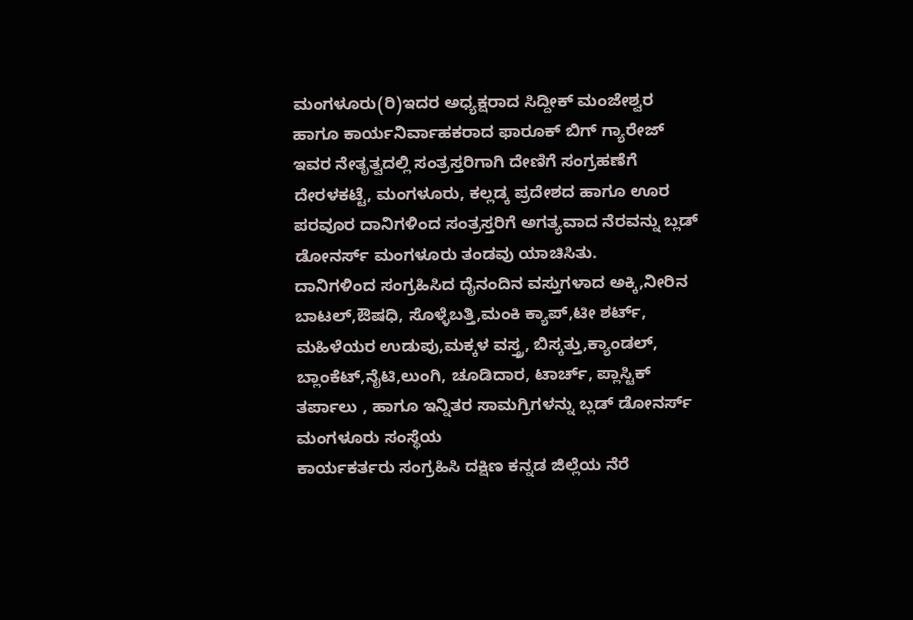ಮಂಗಳೂರು(ರಿ)ಇದರ ಅಧ್ಯಕ್ಷರಾದ ಸಿದ್ದೀಕ್ ಮಂಜೇಶ್ವರ ಹಾಗೂ ಕಾರ್ಯನಿರ್ವಾಹಕರಾದ ಫಾರೂಕ್ ಬಿಗ್ ಗ್ಯಾರೇಜ್ ಇವರ ನೇತೃತ್ವದಲ್ಲಿ ಸಂತ್ರಸ್ತರಿಗಾಗಿ ದೇಣಿಗೆ ಸಂಗ್ರಹಣೆಗೆ ದೇರಳಕಟ್ಟೆ, ಮಂಗಳೂರು, ಕಲ್ಲಡ್ಕ ಪ್ರದೇಶದ ಹಾಗೂ ಊರ ಪರವೂರ ದಾನಿಗಳಿಂದ ಸಂತ್ರಸ್ತರಿಗೆ ಅಗತ್ಯವಾದ ನೆರವನ್ನು ಬ್ಲಡ್ ಡೋನರ್ಸ್ ಮಂಗಳೂರು ತಂಡವು ಯಾಚಿಸಿತು.
ದಾನಿಗಳಿಂದ ಸಂಗ್ರಹಿಸಿದ ದೈನಂದಿನ ವಸ್ತುಗಳಾದ ಅಕ್ಕಿ,ನೀರಿನ ಬಾಟಲ್,ಔಷಧಿ, ಸೊಳ್ಳೆಬತ್ತಿ,ಮಂಕಿ ಕ್ಯಾಪ್,ಟೀ ಶರ್ಟ್, ಮಹಿಳೆಯರ ಉಡುಪು,ಮಕ್ಕಳ ವಸ್ತ್ರ, ಬಿಸ್ಕತ್ತು,ಕ್ಯಾಂಡಲ್, ಬ್ಲಾಂಕೆಟ್,ನೈಟಿ,ಲುಂಗಿ, ಚೂಡಿದಾರ, ಟಾರ್ಚ್, ಪ್ಲಾಸ್ಟಿಕ್ ತರ್ಪಾಲು , ಹಾಗೂ ಇನ್ನಿತರ ಸಾಮಗ್ರಿಗಳನ್ನು ಬ್ಲಡ್ ಡೋನರ್ಸ್ ಮಂಗಳೂರು ಸಂಸ್ಥೆಯ
ಕಾರ್ಯಕರ್ತರು ಸಂಗ್ರಹಿಸಿ ದಕ್ಷಿಣ ಕನ್ನಡ ಜಿಲ್ಲೆಯ ನೆರೆ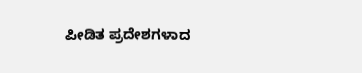ಪೀಡಿತ ಪ್ರದೇಶಗಳಾದ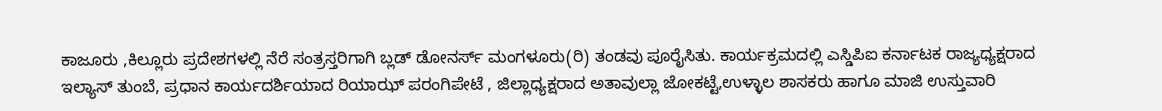ಕಾಜೂರು ,ಕಿಲ್ಲೂರು ಪ್ರದೇಶಗಳಲ್ಲಿ ನೆರೆ ಸಂತ್ರಸ್ತರಿಗಾಗಿ ಬ್ಲಡ್ ಡೋನರ್ಸ್ ಮಂಗಳೂರು(ರಿ) ತಂಡವು ಪೂರೈಸಿತು. ಕಾರ್ಯಕ್ರಮದಲ್ಲಿ ಎಸ್ಡಿಪಿಐ ಕರ್ನಾಟಕ ರಾಜ್ಯಧ್ಯಕ್ಷರಾದ ಇಲ್ಯಾಸ್ ತುಂಬೆ, ಪ್ರಧಾನ ಕಾರ್ಯದರ್ಶಿಯಾದ ರಿಯಾಝ್ ಪರಂಗಿಪೇಟೆ , ಜಿಲ್ಲಾಧ್ಯಕ್ಷರಾದ ಅತಾವುಲ್ಲಾ ಜೋಕಟ್ಟೆ,ಉಳ್ಳಾಲ ಶಾಸಕರು ಹಾಗೂ ಮಾಜಿ ಉಸ್ತುವಾರಿ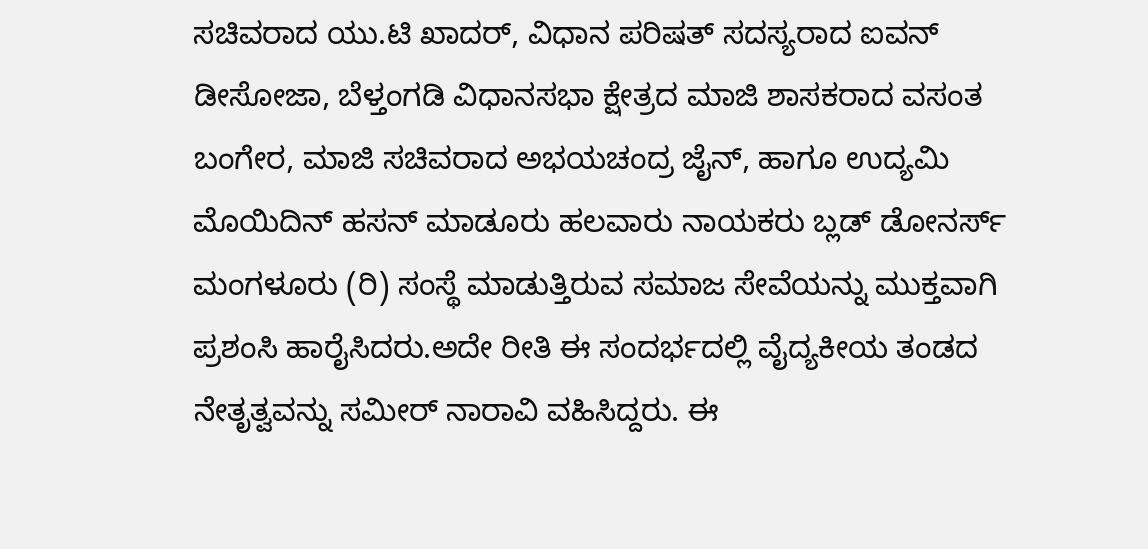ಸಚಿವರಾದ ಯು.ಟಿ ಖಾದರ್, ವಿಧಾನ ಪರಿಷತ್ ಸದಸ್ಯರಾದ ಐವನ್ ಡೀಸೋಜಾ, ಬೆಳ್ತಂಗಡಿ ವಿಧಾನಸಭಾ ಕ್ಷೇತ್ರದ ಮಾಜಿ ಶಾಸಕರಾದ ವಸಂತ ಬಂಗೇರ, ಮಾಜಿ ಸಚಿವರಾದ ಅಭಯಚಂದ್ರ ಜೈನ್, ಹಾಗೂ ಉದ್ಯಮಿ ಮೊಯಿದಿನ್ ಹಸನ್ ಮಾಡೂರು ಹಲವಾರು ನಾಯಕರು ಬ್ಲಡ್ ಡೋನರ್ಸ್ ಮಂಗಳೂರು (ರಿ) ಸಂಸ್ಥೆ ಮಾಡುತ್ತಿರುವ ಸಮಾಜ ಸೇವೆಯನ್ನು ಮುಕ್ತವಾಗಿ ಪ್ರಶಂಸಿ ಹಾರೈಸಿದರು.ಅದೇ ರೀತಿ ಈ ಸಂದರ್ಭದಲ್ಲಿ ವೈದ್ಯಕೀಯ ತಂಡದ ನೇತೃತ್ವವನ್ನು ಸಮೀರ್ ನಾರಾವಿ ವಹಿಸಿದ್ದರು. ಈ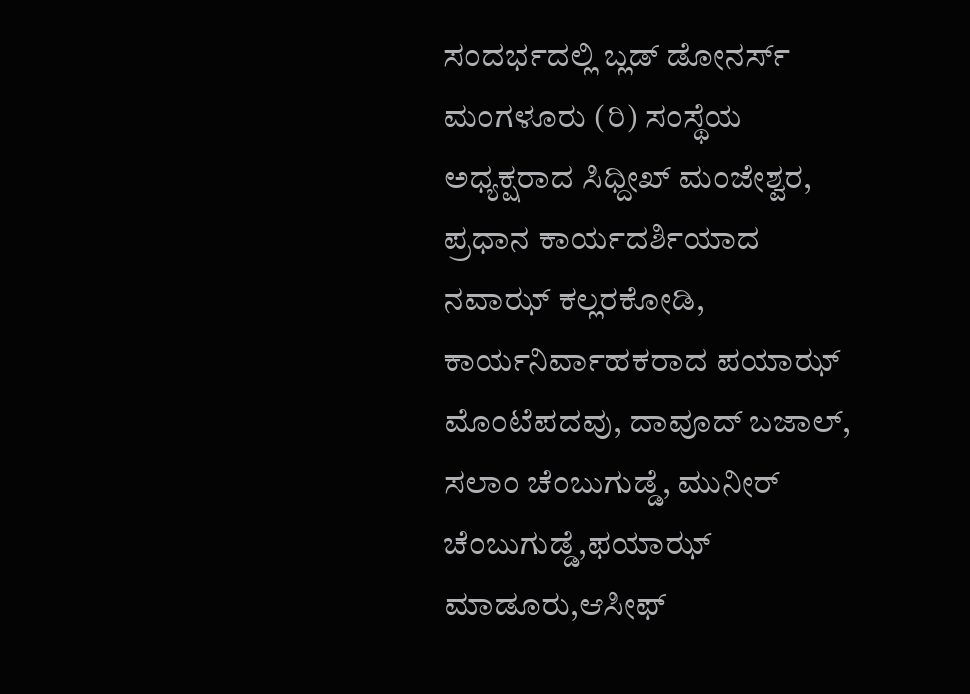ಸಂದರ್ಭದಲ್ಲಿ ಬ್ಲಡ್ ಡೋನರ್ಸ್ ಮಂಗಳೂರು (ರಿ) ಸಂಸ್ಥೆಯ ಅಧ್ಯಕ್ಷರಾದ ಸಿಧ್ದೀಖ್ ಮಂಜೇಶ್ವರ, ಪ್ರಧಾನ ಕಾರ್ಯದರ್ಶಿಯಾದ ನವಾಝ್ ಕಲ್ಲರಕೋಡಿ, ಕಾರ್ಯನಿರ್ವಾಹಕರಾದ ಪಯಾಝ್ ಮೊಂಟೆಪದವು, ದಾವೂದ್ ಬಜಾಲ್, ಸಲಾಂ ಚೆಂಬುಗುಡ್ಡೆ, ಮುನೀರ್ ಚೆಂಬುಗುಡ್ಡೆ,ಫಯಾಝ್ ಮಾಡೂರು,ಆಸೀಫ್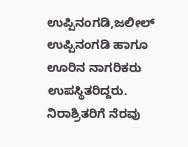ಉಪ್ಪಿನಂಗಡಿ,ಜಲೀಲ್ ಉಪ್ಪಿನಂಗಡಿ ಹಾಗೂ ಊರಿನ ನಾಗರಿಕರು ಉಪಸ್ಥಿತರಿದ್ದರು.
ನಿರಾಶ್ರಿತರಿಗೆ ನೆರವು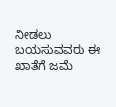ನೀಡಲು ಬಯಸುವವರು ಈ ಖಾತೆಗೆ ಜಮೆ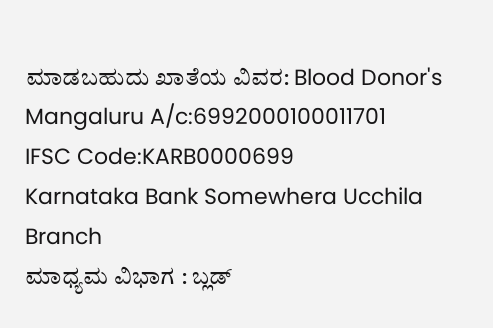ಮಾಡಬಹುದು ಖಾತೆಯ ವಿವರ: Blood Donor's Mangaluru A/c:6992000100011701
IFSC Code:KARB0000699
Karnataka Bank Somewhera Ucchila Branch
ಮಾಧ್ಯಮ ವಿಭಾಗ : ಬ್ಲಡ್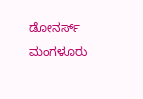ಡೋನರ್ಸ್ ಮಂಗಳೂರು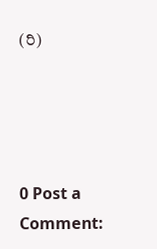(ರಿ)




0 Post a Comment: